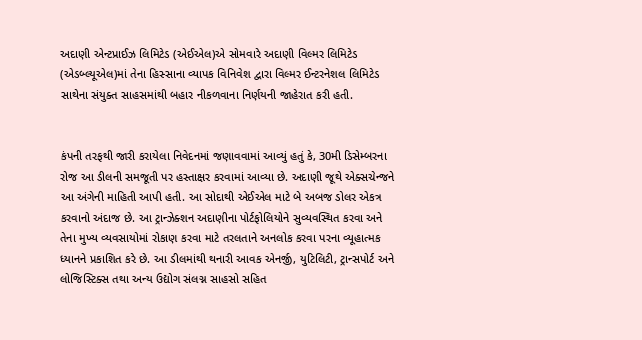અદાણી એન્ટપ્રાઈઝ લિમિટેડ (એઈએલ)એ સોમવારે અદાણી વિલ્મર લિમિટેડ (એડબ્લ્યૂએલ)માં તેના હિસ્સાના વ્યાપક વિનિવેશ દ્વારા વિલ્મર ઈન્ટરનેશલ લિમિટેડ સાથેના સંયુક્ત સાહસમાંથી બહાર નીકળવાના નિર્ણયની જાહેરાત કરી હતી.


કંપની તરફથી જારી કરાયેલા નિવેદનમાં જણાવવામાં આવ્યું હતું કે, 30મી ડિસેમ્બરના રોજ આ ડીલની સમજૂતી પર હસ્તાક્ષર કરવામાં આવ્યા છે. અદાણી જૂથે એક્સચેન્જને આ અંગેની માહિતી આપી હતી. આ સોદાથી એઈએલ માટે બે અબજ ડોલર એકત્ર કરવાનો અંદાજ છે. આ ટ્રાન્ઝેક્શન અદાણીના પોર્ટફોલિયોને સુવ્યવસ્થિત કરવા અને તેના મુખ્ય વ્યવસાયોમાં રોકાણ કરવા માટે તરલતાને અનલોક કરવા પરના વ્યૂહાત્મક ધ્યાનને પ્રકાશિત કરે છે. આ ડીલમાંથી થનારી આવક એનર્જી, યુટિલિટી, ટ્રાન્સપોર્ટ અને લોજિસ્ટિક્સ તથા અન્ય ઉદ્યોગ સંલગ્ન સાહસો સહિત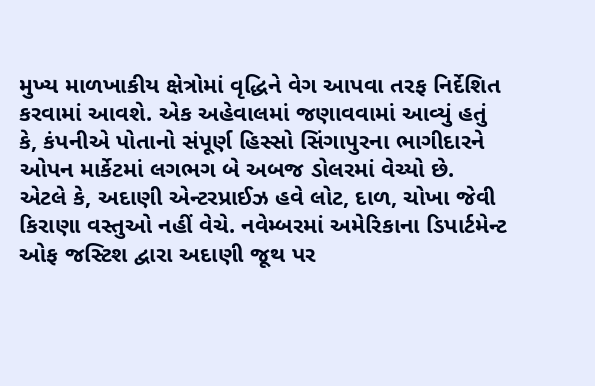મુખ્ય માળખાકીય ક્ષેત્રોમાં વૃદ્ધિને વેગ આપવા તરફ નિર્દેશિત કરવામાં આવશે. એક અહેવાલમાં જણાવવામાં આવ્યું હતું કે, કંપનીએ પોતાનો સંપૂર્ણ હિસ્સો સિંગાપુરના ભાગીદારને ઓપન માર્કેટમાં લગભગ બે અબજ ડોલરમાં વેચ્યો છે. એટલે કે, અદાણી એન્ટરપ્રાઈઝ હવે લોટ, દાળ, ચોખા જેવી કિરાણા વસ્તુઓ નહીં વેચે. નવેમ્બરમાં અમેરિકાના ડિપાર્ટમેન્ટ ઓફ જસ્ટિશ દ્વારા અદાણી જૂથ પર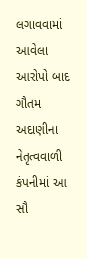લગાવવામાં આવેલા આરોપો બાદ ગૌતમ અદાણીના નેતૃત્વવાળી કંપનીમાં આ સૌ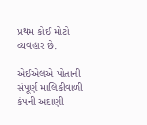પ્રથમ કોઈ મોટો વ્યવહાર છે.

એઈએલએ પોતાની સંપૂર્ણ માલિકીવાળી કંપની અદાણી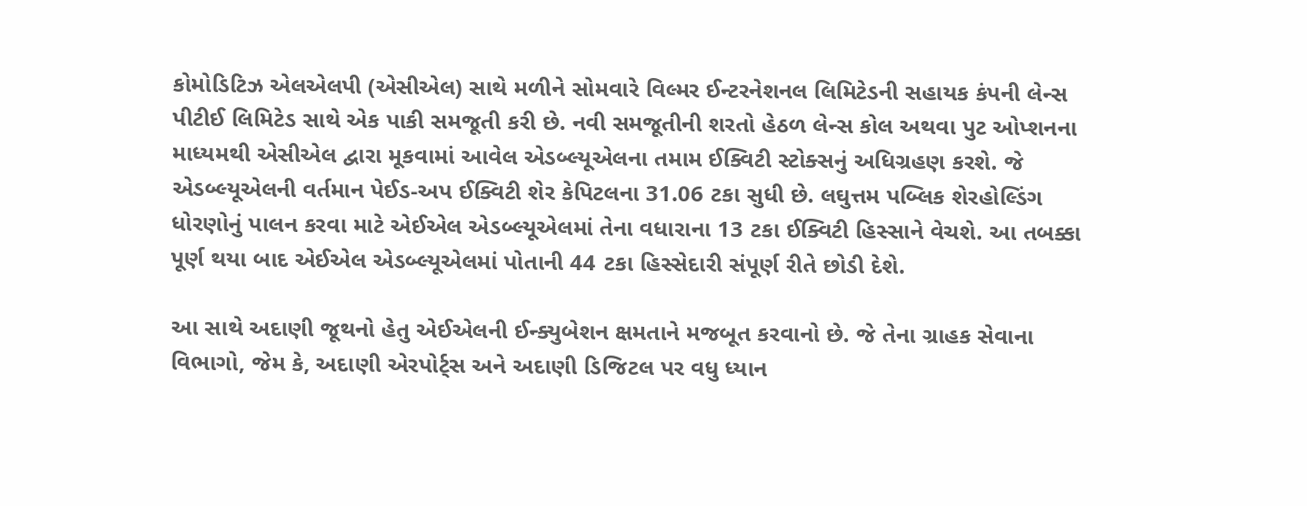કોમોડિટિઝ એલએલપી (એસીએલ) સાથે મળીને સોમવારે વિલ્મર ઈન્ટરનેશનલ લિમિટેડની સહાયક કંપની લેન્સ પીટીઈ લિમિટેડ સાથે એક પાકી સમજૂતી કરી છે. નવી સમજૂતીની શરતો હેઠળ લેન્સ કોલ અથવા પુટ ઓપ્શનના માધ્યમથી એસીએલ દ્વારા મૂકવામાં આવેલ એડબ્લ્યૂએલના તમામ ઈક્વિટી સ્ટોક્સનું અધિગ્રહણ કરશે. જે એડબ્લ્યૂએલની વર્તમાન પેઈડ-અપ ઈક્વિટી શેર કેપિટલના 31.06 ટકા સુધી છે. લઘુત્તમ પબ્લિક શેરહોલ્ડિંગ ધોરણોનું પાલન કરવા માટે એઈએલ એડબ્લ્યૂએલમાં તેના વધારાના 13 ટકા ઈક્વિટી હિસ્સાને વેચશે. આ તબક્કા પૂર્ણ થયા બાદ એઈએલ એડબ્લ્યૂએલમાં પોતાની 44 ટકા હિસ્સેદારી સંપૂર્ણ રીતે છોડી દેશે.

આ સાથે અદાણી જૂથનો હેતુ એઈએલની ઈન્ક્યુબેશન ક્ષમતાને મજબૂત કરવાનો છે. જે તેના ગ્રાહક સેવાના વિભાગો, જેમ કે, અદાણી એરપોર્ટ્સ અને અદાણી ડિજિટલ પર વધુ ધ્યાન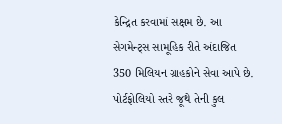કેન્દ્રિત કરવામાં સક્ષમ છે. આ સેગમેન્ટ્સ સામૂહિક રીતે અંદાજિત 350 મિલિયન ગ્રાહકોને સેવા આપે છે. પોર્ટફોલિયો સ્તરે જૂથે તેની કુલ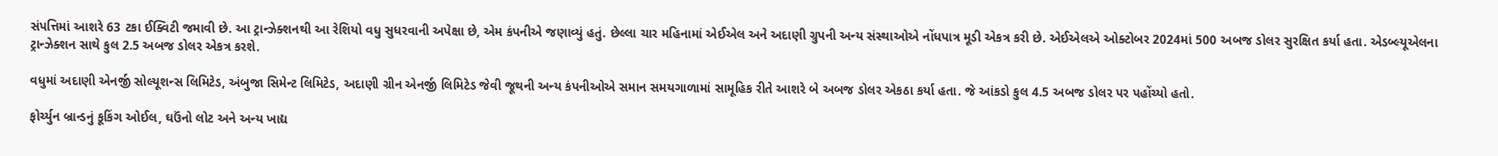સંપત્તિમાં આશરે 63 ટકા ઈક્વિટી જમાવી છે. આ ટ્રાન્ઝેક્શનથી આ રેશિયો વધુ સુધરવાની અપેક્ષા છે, એમ કંપનીએ જણાવ્યું હતું. છેલ્લા ચાર મહિનામાં એઈએલ અને અદાણી ગ્રુપની અન્ય સંસ્થાઓએ નોંધપાત્ર મૂડી એકત્ર કરી છે. એઈએલએ ઓક્ટોબર 2024માં 500 અબજ ડોલર સુરક્ષિત કર્યા હતા. એડબ્લ્યૂએલના ટ્રાન્ઝેક્શન સાથે કુલ 2.5 અબજ ડોલર એકત્ર કરશે.

વધુમાં અદાણી એનર્જી સોલ્યૂશન્સ લિમિટેડ, અંબુજા સિમેન્ટ લિમિટેડ, અદાણી ગ્રીન એનર્જી લિમિટેડ જેવી જૂથની અન્ય કંપનીઓએ સમાન સમયગાળામાં સામૂહિક રીતે આશરે બે અબજ ડોલર એકઠા કર્યા હતા. જે આંકડો કુલ 4.5 અબજ ડોલર પર પહોંચ્યો હતો.

ફોર્ચ્યુન બ્રાન્ડનું કૂકિંગ ઓઈલ, ઘઉંનો લોટ અને અન્ય ખાદ્ય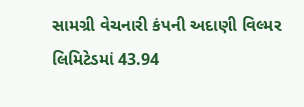સામગ્રી વેચનારી કંપની અદાણી વિલ્મર લિમિટેડમાં 43.94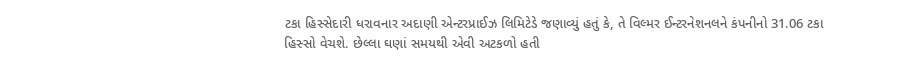ટકા હિસ્સેદારી ધરાવનાર અદાણી એન્ટરપ્રાઈઝ લિમિટેડે જણાવ્યું હતું કે, તે વિલ્મર ઈન્ટરનેશનલને કંપનીનો 31.06 ટકા હિસ્સો વેચશે. છેલ્લા ઘણાં સમયથી એવી અટકળો હતી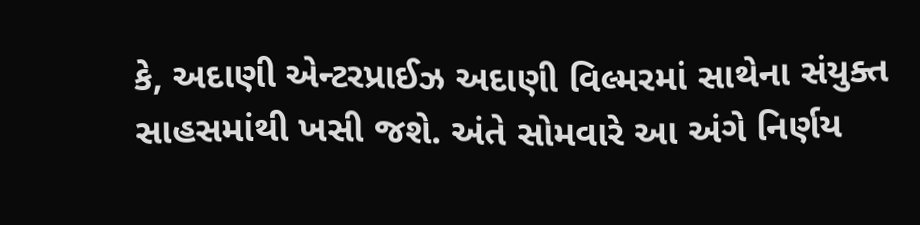કે, અદાણી એન્ટરપ્રાઈઝ અદાણી વિલ્મરમાં સાથેના સંયુક્ત સાહસમાંથી ખસી જશે. અંતે સોમવારે આ અંગે નિર્ણય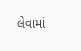લેવામાં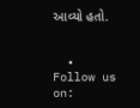આવ્યો હતો.


  • Follow us on: